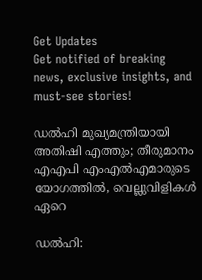Get Updates
Get notified of breaking news, exclusive insights, and must-see stories!

ഡൽഹി മുഖ്യമന്ത്രിയായി അതിഷി എത്തും; തീരുമാനം എഎപി എംഎൽഎമാരുടെ യോഗത്തിൽ, വെല്ലുവിളികൾ ഏറെ

ഡൽഹി: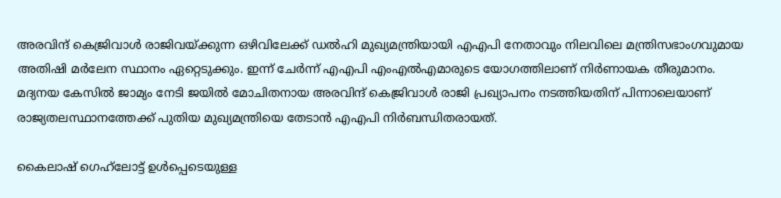അരവിന്ദ് കെജ്രിവാൾ രാജിവയ്ക്കുന്ന ഒഴിവിലേക്ക് ഡൽഹി മുഖ്യമന്ത്രിയായി എഎപി നേതാവും നിലവിലെ മന്ത്രിസഭാംഗവുമായ അതിഷി മർലേന സ്ഥാനം ഏറ്റെടുക്കും. ഇന്ന് ചേർന്ന് എഎപി എംഎൽഎമാരുടെ യോഗത്തിലാണ് നിർണായക തീരുമാനം. മദ്യനയ കേസിൽ ജാമ്യം നേടി ജയിൽ മോചിതനായ അരവിന്ദ് കെജ്രിവാൾ രാജി പ്രഖ്യാപനം നടത്തിയതിന് പിന്നാലെയാണ് രാജ്യതലസ്ഥാനത്തേക്ക് പുതിയ മുഖ്യമന്ത്രിയെ തേടാൻ എഎപി നിർബന്ധിതരായത്.

കൈലാഷ് ഗെഹ്‌ലോട്ട് ഉൾപ്പെടെയുള്ള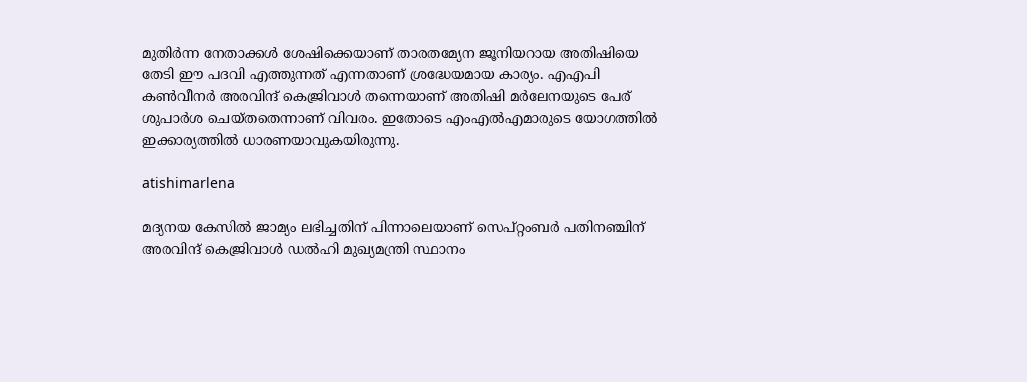മുതിർന്ന നേതാക്കൾ ശേഷിക്കെയാണ് താരതമ്യേന ജൂനിയറായ അതിഷിയെ തേടി ഈ പദവി എത്തുന്നത് എന്നതാണ് ശ്രദ്ധേയമായ കാര്യം. എഎപി കൺവീനർ അരവിന്ദ് കെജ്രിവാൾ തന്നെയാണ് അതിഷി മർലേനയുടെ പേര് ശുപാർശ ചെയ്‌തതെന്നാണ്‌ വിവരം. ഇതോടെ എംഎൽഎമാരുടെ യോഗത്തിൽ ഇക്കാര്യത്തിൽ ധാരണയാവുകയിരുന്നു.

atishimarlena

മദ്യനയ കേസിൽ ജാമ്യം ലഭിച്ചതിന് പിന്നാലെയാണ് സെപ്റ്റംബർ പതിനഞ്ചിന് അരവിന്ദ് കെജ്രിവാൾ ഡൽഹി മുഖ്യമന്ത്രി സ്ഥാനം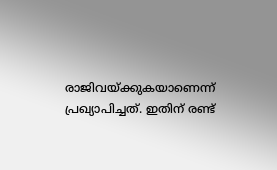രാജിവയ്ക്കുകയാണെന്ന് പ്രഖ്യാപിച്ചത്. ഇതിന് രണ്ട്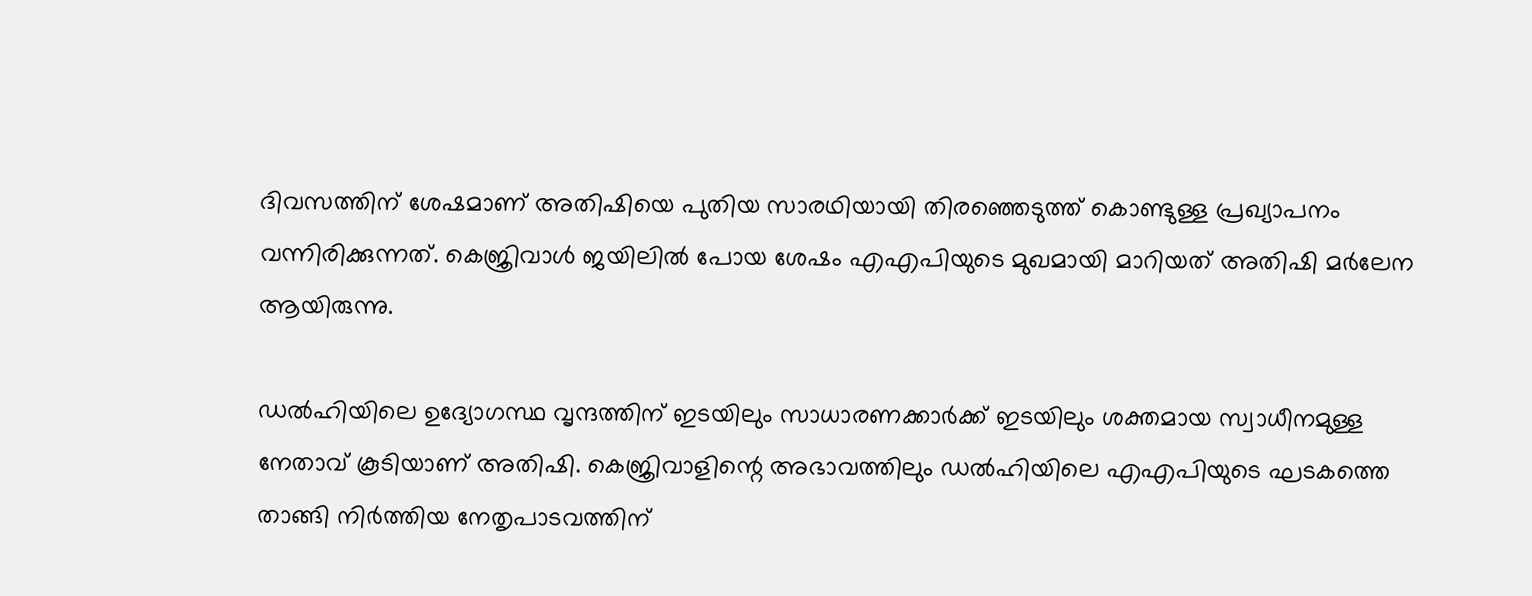ദിവസത്തിന് ശേഷമാണ് അതിഷിയെ പുതിയ സാരഥിയായി തിരഞ്ഞെടുത്ത് കൊണ്ടുള്ള പ്രഖ്യാപനം വന്നിരിക്കുന്നത്. കെജ്രിവാൾ ജയിലിൽ പോയ ശേഷം എഎപിയുടെ മുഖമായി മാറിയത് അതിഷി മർലേന ആയിരുന്നു.

ഡൽഹിയിലെ ഉദ്യോഗസ്ഥ വൃന്ദത്തിന് ഇടയിലും സാധാരണക്കാർക്ക് ഇടയിലും ശക്തമായ സ്വാധീനമുള്ള നേതാവ് കൂടിയാണ് അതിഷി. കെജ്രിവാളിന്റെ അഭാവത്തിലും ഡൽഹിയിലെ എഎപിയുടെ ഘടകത്തെ താങ്ങി നിർത്തിയ നേതൃപാടവത്തിന്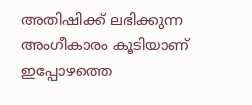അതിഷിക്ക് ലഭിക്കുന്ന അംഗീകാരം കൂടിയാണ് ഇപ്പോഴത്തെ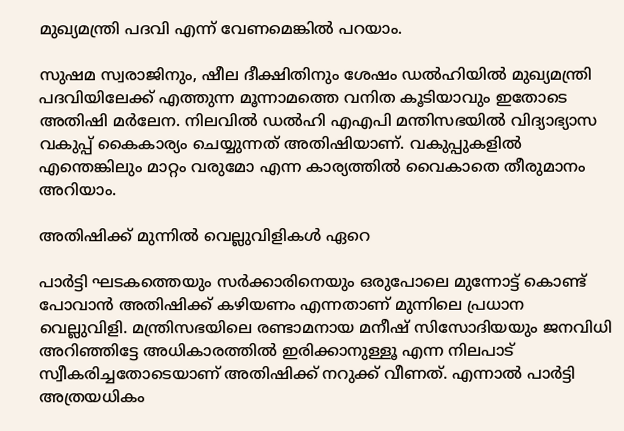മുഖ്യമന്ത്രി പദവി എന്ന് വേണമെങ്കിൽ പറയാം.

സുഷമ സ്വരാജിനും, ഷീല ദീക്ഷിതിനും ശേഷം ഡൽഹിയിൽ മുഖ്യമന്ത്രി പദവിയിലേക്ക് എത്തുന്ന മൂന്നാമത്തെ വനിത കൂടിയാവും ഇതോടെ അതിഷി മർലേന. നിലവിൽ ഡൽഹി എഎപി മന്തിസഭയിൽ വിദ്യാഭ്യാസ വകുപ്പ് കൈകാര്യം ചെയ്യുന്നത് അതിഷിയാണ്. വകുപ്പുകളിൽ എന്തെങ്കിലും മാറ്റം വരുമോ എന്ന കാര്യത്തിൽ വൈകാതെ തീരുമാനം അറിയാം.

അതിഷിക്ക് മുന്നിൽ വെല്ലുവിളികൾ ഏറെ

പാർട്ടി ഘടകത്തെയും സർക്കാരിനെയും ഒരുപോലെ മുന്നോട്ട് കൊണ്ട് പോവാൻ അതിഷിക്ക് കഴിയണം എന്നതാണ് മുന്നിലെ പ്രധാന വെല്ലുവിളി. മന്ത്രിസഭയിലെ രണ്ടാമനായ മനീഷ് സിസോദിയയും ജനവിധി അറിഞ്ഞിട്ടേ അധികാരത്തിൽ ഇരിക്കാനുള്ളൂ എന്ന നിലപാട് സ്വീകരിച്ചതോടെയാണ് അതിഷിക്ക് നറുക്ക് വീണത്. എന്നാൽ പാർട്ടി അത്രയധികം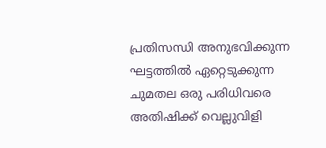പ്രതിസന്ധി അനുഭവിക്കുന്ന ഘട്ടത്തിൽ ഏറ്റെടുക്കുന്ന ചുമതല ഒരു പരിധിവരെ അതിഷിക്ക് വെല്ലുവിളി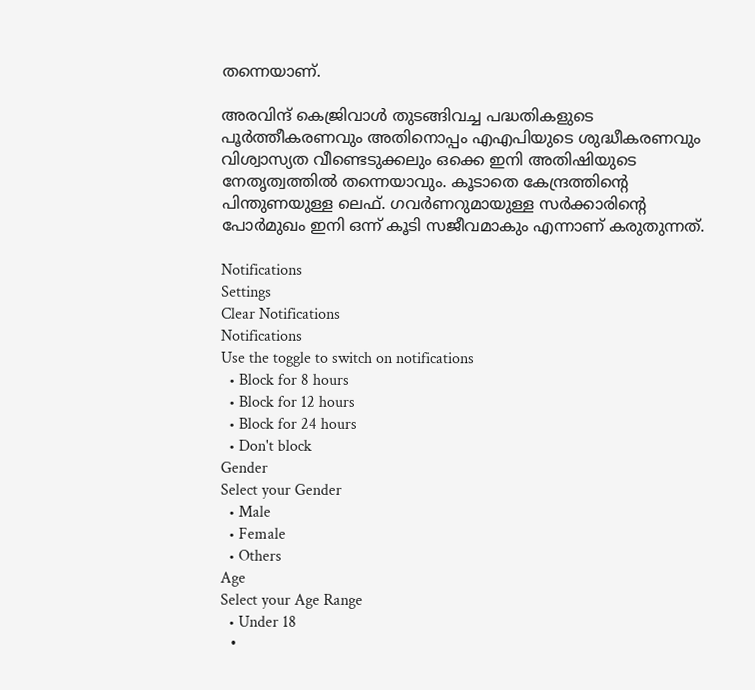തന്നെയാണ്.

അരവിന്ദ് കെജ്രിവാൾ തുടങ്ങിവച്ച പദ്ധതികളുടെ പൂർത്തീകരണവും അതിനൊപ്പം എഎപിയുടെ ശുദ്ധീകരണവും വിശ്വാസ്യത വീണ്ടെടുക്കലും ഒക്കെ ഇനി അതിഷിയുടെ നേതൃത്വത്തിൽ തന്നെയാവും. കൂടാതെ കേന്ദ്രത്തിന്റെ പിന്തുണയുള്ള ലെഫ്. ഗവർണറുമായുള്ള സർക്കാരിന്റെ പോർമുഖം ഇനി ഒന്ന് കൂടി സജീവമാകും എന്നാണ് കരുതുന്നത്.

Notifications
Settings
Clear Notifications
Notifications
Use the toggle to switch on notifications
  • Block for 8 hours
  • Block for 12 hours
  • Block for 24 hours
  • Don't block
Gender
Select your Gender
  • Male
  • Female
  • Others
Age
Select your Age Range
  • Under 18
  •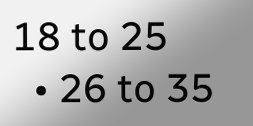18 to 25
  • 26 to 35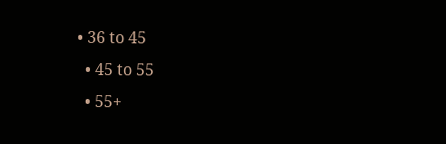• 36 to 45
  • 45 to 55
  • 55+